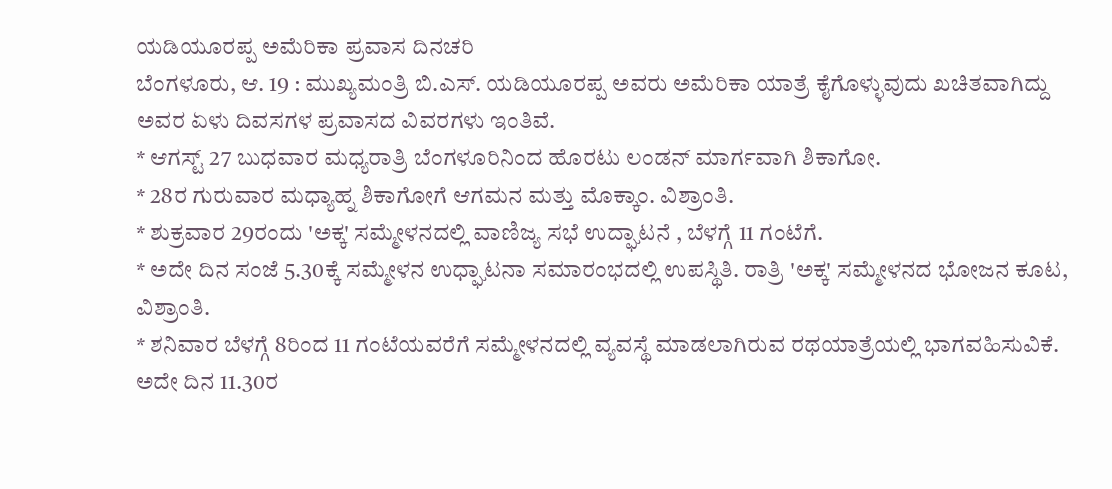ಯಡಿಯೂರಪ್ಪ ಅಮೆರಿಕಾ ಪ್ರವಾಸ ದಿನಚರಿ
ಬೆಂಗಳೂರು, ಆ. 19 : ಮುಖ್ಯಮಂತ್ರಿ ಬಿ.ಎಸ್. ಯಡಿಯೂರಪ್ಪ ಅವರು ಅಮೆರಿಕಾ ಯಾತ್ರೆ ಕೈಗೊಳ್ಳುವುದು ಖಚಿತವಾಗಿದ್ದು ಅವರ ಏಳು ದಿವಸಗಳ ಪ್ರವಾಸದ ವಿವರಗಳು ಇಂತಿವೆ.
* ಆಗಸ್ಟ್ 27 ಬುಧವಾರ ಮಧ್ಯರಾತ್ರಿ ಬೆಂಗಳೂರಿನಿಂದ ಹೊರಟು ಲಂಡನ್ ಮಾರ್ಗವಾಗಿ ಶಿಕಾಗೋ.
* 28ರ ಗುರುವಾರ ಮಧ್ಯಾಹ್ನ ಶಿಕಾಗೋಗೆ ಆಗಮನ ಮತ್ತು ಮೊಕ್ಕಾಂ. ವಿಶ್ರಾಂತಿ.
* ಶುಕ್ರವಾರ 29ರಂದು 'ಅಕ್ಕ' ಸಮ್ಮೇಳನದಲ್ಲಿ ವಾಣಿಜ್ಯ ಸಭೆ ಉದ್ಘಾಟನೆ , ಬೆಳಗ್ಗೆ 11 ಗಂಟೆಗೆ.
* ಅದೇ ದಿನ ಸಂಜೆ 5.30ಕ್ಕೆ ಸಮ್ಮೇಳನ ಉಧ್ಘಾಟನಾ ಸಮಾರಂಭದಲ್ಲಿ ಉಪಸ್ಥಿತಿ. ರಾತ್ರಿ 'ಅಕ್ಕ' ಸಮ್ಮೇಳನದ ಭೋಜನ ಕೂಟ, ವಿಶ್ರಾಂತಿ.
* ಶನಿವಾರ ಬೆಳಗ್ಗೆ 8ರಿಂದ 11 ಗಂಟೆಯವರೆಗೆ ಸಮ್ಮೇಳನದಲ್ಲಿ ವ್ಯವಸ್ಥೆ ಮಾಡಲಾಗಿರುವ ರಥಯಾತ್ರೆಯಲ್ಲಿ ಭಾಗವಹಿಸುವಿಕೆ. ಅದೇ ದಿನ 11.30ರ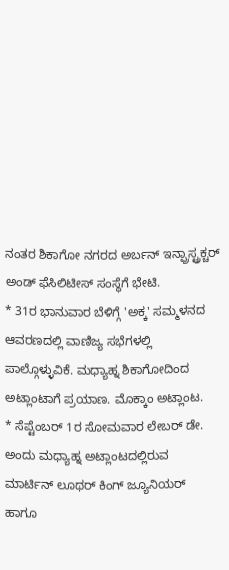ನಂತರ ಶಿಕಾಗೋ ನಗರದ ಅರ್ಬನ್ ಇನ್ಫ್ರಾಸ್ಟ್ರಕ್ಚರ್ ಅಂಡ್ ಫೆಸಿಲಿಟೀಸ್ ಸಂಸ್ಥೆಗೆ ಭೇಟಿ.
* 31ರ ಭಾನುವಾರ ಬೆಳಿಗ್ಗೆ 'ಅಕ್ಕ' ಸಮ್ಮಳನದ ಆವರಣದಲ್ಲಿ ವಾಣಿಜ್ಯ ಸಭೆಗಳಲ್ಲಿ ಪಾಲ್ಗೊಳ್ಳುವಿಕೆ. ಮಧ್ಯಾಹ್ನ ಶಿಕಾಗೋದಿಂದ ಅಟ್ಲಾಂಟಾಗೆ ಪ್ರಯಾಣ. ಮೊಕ್ಕಾಂ ಅಟ್ಲಾಂಟ.
* ಸೆಪ್ಟೆಂಬರ್ 1ರ ಸೋಮವಾರ ಲೇಬರ್ ಡೇ. ಅಂದು ಮಧ್ಯಾಹ್ನ ಅಟ್ಲಾಂಟದಲ್ಲಿರುವ ಮಾರ್ಟಿನ್ ಲೂಥರ್ ಕಿಂಗ್ ಜ್ಯೂನಿಯರ್ ಹಾಗೂ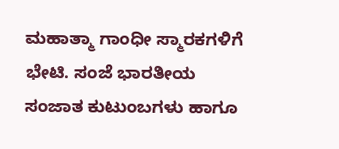ಮಹಾತ್ಮಾ ಗಾಂಧೀ ಸ್ಮಾರಕಗಳಿಗೆ ಭೇಟಿ. ಸಂಜೆ ಭಾರತೀಯ ಸಂಜಾತ ಕುಟುಂಬಗಳು ಹಾಗೂ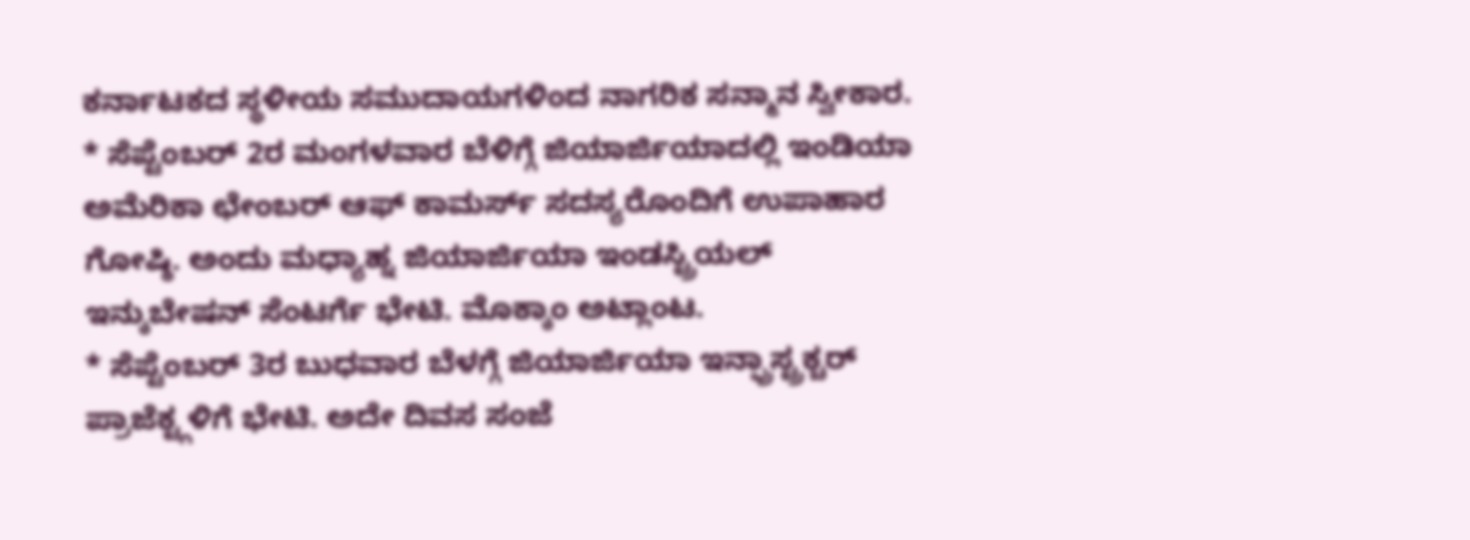ಕರ್ನಾಟಕದ ಸ್ಥಳೀಯ ಸಮುದಾಯಗಳಿಂದ ನಾಗರಿಕ ಸನ್ಮಾನ ಸ್ವೀಕಾರ.
* ಸೆಪ್ಟೆಂಬರ್ 2ರ ಮಂಗಳವಾರ ಬೆಳಿಗ್ಗೆ ಜಿಯಾರ್ಜಿಯಾದಲ್ಲಿ ಇಂಡಿಯಾ ಅಮೆರಿಕಾ ಛೇಂಬರ್ ಆಫ್ ಕಾಮರ್ಸ್ ಸದಸ್ಯರೊಂದಿಗೆ ಉಪಾಹಾರ ಗೋಷ್ಠಿ. ಅಂದು ಮಧ್ಯಾಹ್ನ ಜಿಯಾರ್ಜಿಯಾ ಇಂಡಸ್ಟ್ರಿಯಲ್ ಇನ್ಕುಬೇಷನ್ ಸೆಂಟರ್ಗೆ ಭೇಟಿ. ಮೊಕ್ಕಾಂ ಅಟ್ಲಾಂಟ.
* ಸೆಪ್ಟೆಂಬರ್ 3ರ ಬುಧವಾರ ಬೆಳಗ್ಗೆ ಜಿಯಾರ್ಜಿಯಾ ಇನ್ಫ್ರಾಸ್ಟ್ರಕ್ಚರ್ ಪ್ರಾಜೆಕ್ಟ್ಗಳಿಗೆ ಭೇಟಿ. ಅದೇ ದಿವಸ ಸಂಜೆ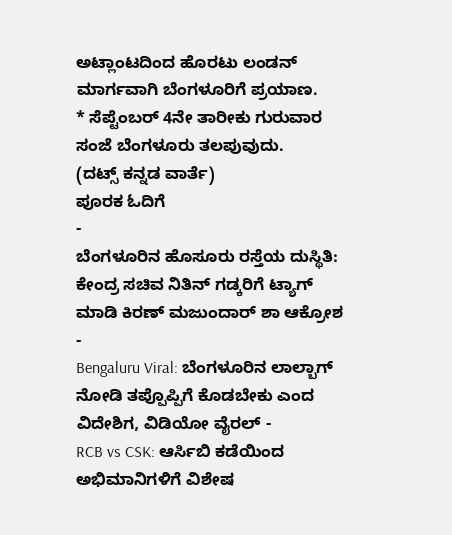ಅಟ್ಲಾಂಟದಿಂದ ಹೊರಟು ಲಂಡನ್ ಮಾರ್ಗವಾಗಿ ಬೆಂಗಳೂರಿಗೆ ಪ್ರಯಾಣ.
* ಸೆಪ್ಟೆಂಬರ್ 4ನೇ ತಾರೀಕು ಗುರುವಾರ ಸಂಜೆ ಬೆಂಗಳೂರು ತಲಪುವುದು.
(ದಟ್ಸ್ ಕನ್ನಡ ವಾರ್ತೆ)
ಪೂರಕ ಓದಿಗೆ
-
ಬೆಂಗಳೂರಿನ ಹೊಸೂರು ರಸ್ತೆಯ ದುಸ್ಥಿತಿ: ಕೇಂದ್ರ ಸಚಿವ ನಿತಿನ್ ಗಡ್ಕರಿಗೆ ಟ್ಯಾಗ್ ಮಾಡಿ ಕಿರಣ್ ಮಜುಂದಾರ್ ಶಾ ಆಕ್ರೋಶ -
Bengaluru Viral: ಬೆಂಗಳೂರಿನ ಲಾಲ್ಬಾಗ್ ನೋಡಿ ತಪ್ಪೊಪ್ಪಿಗೆ ಕೊಡಬೇಕು ಎಂದ ವಿದೇಶಿಗ, ವಿಡಿಯೋ ವೈರಲ್ -
RCB vs CSK: ಆರ್ಸಿಬಿ ಕಡೆಯಿಂದ ಅಭಿಮಾನಿಗಳಿಗೆ ವಿಶೇಷ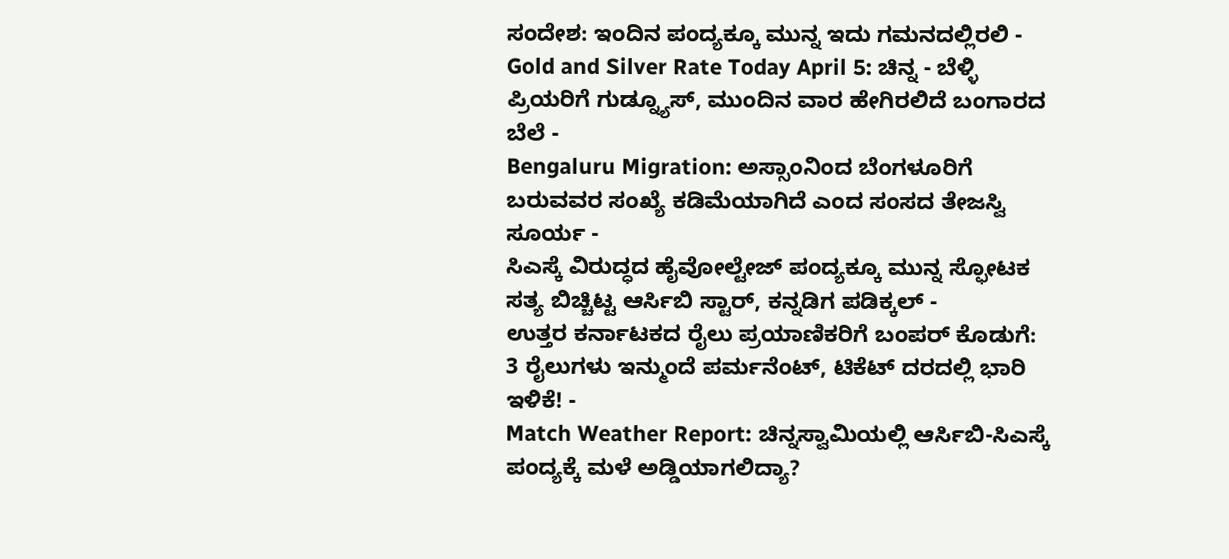ಸಂದೇಶ: ಇಂದಿನ ಪಂದ್ಯಕ್ಕೂ ಮುನ್ನ ಇದು ಗಮನದಲ್ಲಿರಲಿ -
Gold and Silver Rate Today April 5: ಚಿನ್ನ - ಬೆಳ್ಳಿ ಪ್ರಿಯರಿಗೆ ಗುಡ್ನ್ಯೂಸ್, ಮುಂದಿನ ವಾರ ಹೇಗಿರಲಿದೆ ಬಂಗಾರದ ಬೆಲೆ -
Bengaluru Migration: ಅಸ್ಸಾಂನಿಂದ ಬೆಂಗಳೂರಿಗೆ ಬರುವವರ ಸಂಖ್ಯೆ ಕಡಿಮೆಯಾಗಿದೆ ಎಂದ ಸಂಸದ ತೇಜಸ್ವಿ ಸೂರ್ಯ -
ಸಿಎಸ್ಕೆ ವಿರುದ್ಧದ ಹೈವೋಲ್ಟೇಜ್ ಪಂದ್ಯಕ್ಕೂ ಮುನ್ನ ಸ್ಫೋಟಕ ಸತ್ಯ ಬಿಚ್ಚಿಟ್ಟ ಆರ್ಸಿಬಿ ಸ್ಟಾರ್, ಕನ್ನಡಿಗ ಪಡಿಕ್ಕಲ್ -
ಉತ್ತರ ಕರ್ನಾಟಕದ ರೈಲು ಪ್ರಯಾಣಿಕರಿಗೆ ಬಂಪರ್ ಕೊಡುಗೆ: 3 ರೈಲುಗಳು ಇನ್ಮುಂದೆ ಪರ್ಮನೆಂಟ್, ಟಿಕೆಟ್ ದರದಲ್ಲಿ ಭಾರಿ ಇಳಿಕೆ! -
Match Weather Report: ಚಿನ್ನಸ್ವಾಮಿಯಲ್ಲಿ ಆರ್ಸಿಬಿ-ಸಿಎಸ್ಕೆ ಪಂದ್ಯಕ್ಕೆ ಮಳೆ ಅಡ್ಡಿಯಾಗಲಿದ್ಯಾ?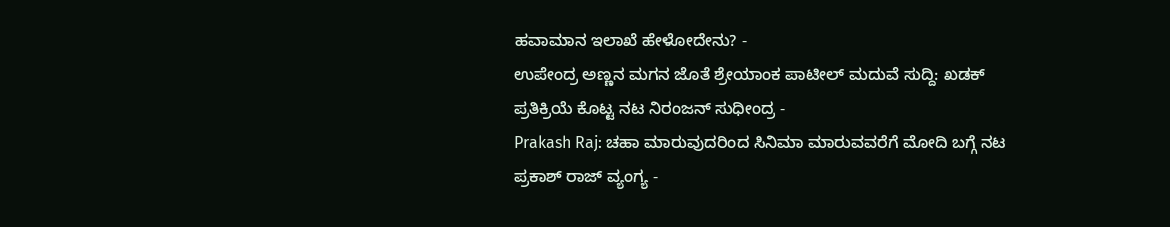ಹವಾಮಾನ ಇಲಾಖೆ ಹೇಳೋದೇನು? -
ಉಪೇಂದ್ರ ಅಣ್ಣನ ಮಗನ ಜೊತೆ ಶ್ರೇಯಾಂಕ ಪಾಟೀಲ್ ಮದುವೆ ಸುದ್ದಿ: ಖಡಕ್ ಪ್ರತಿಕ್ರಿಯೆ ಕೊಟ್ಟ ನಟ ನಿರಂಜನ್ ಸುಧೀಂದ್ರ -
Prakash Raj: ಚಹಾ ಮಾರುವುದರಿಂದ ಸಿನಿಮಾ ಮಾರುವವರೆಗೆ ಮೋದಿ ಬಗ್ಗೆ ನಟ ಪ್ರಕಾಶ್ ರಾಜ್ ವ್ಯಂಗ್ಯ -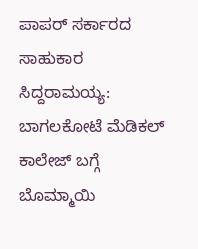ಪಾಪರ್ ಸರ್ಕಾರದ ಸಾಹುಕಾರ ಸಿದ್ದರಾಮಯ್ಯ: ಬಾಗಲಕೋಟೆ ಮೆಡಿಕಲ್ ಕಾಲೇಜ್ ಬಗ್ಗೆ ಬೊಮ್ಮಾಯಿ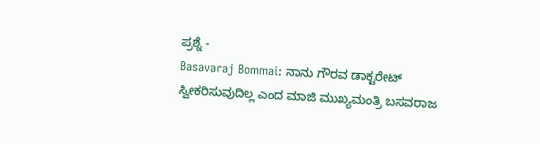ಪ್ರಶ್ನೆ -
Basavaraj Bommai: ನಾನು ಗೌರವ ಡಾಕ್ಟರೇಟ್ ಸ್ವೀಕರಿಸುವುದಿಲ್ಲ ಎಂದ ಮಾಜಿ ಮುಖ್ಯಮಂತ್ರಿ ಬಸವರಾಜ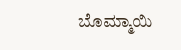ಬೊಮ್ಮಾಯಿ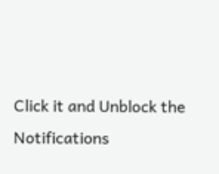Click it and Unblock the Notifications